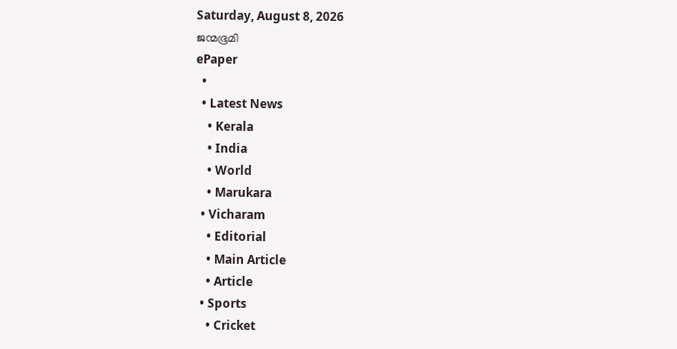Saturday, August 8, 2026
ജന്മഭൂമി
ePaper
  •
  • Latest News
    • Kerala
    • India
    • World
    • Marukara
  • Vicharam
    • Editorial
    • Main Article
    • Article
  • Sports
    • Cricket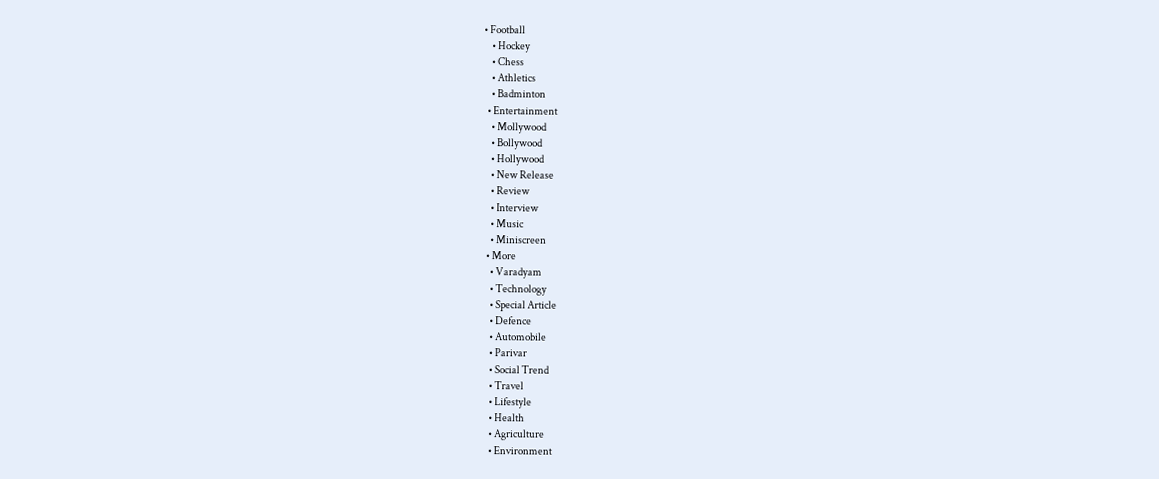• Football
    • Hockey
    • Chess
    • Athletics
    • Badminton
  • Entertainment
    • Mollywood
    • Bollywood
    • Hollywood
    • New Release
    • Review
    • Interview
    • Music
    • Miniscreen
  • More
    • Varadyam
    • Technology
    • Special Article
    • Defence
    • Automobile
    • Parivar
    • Social Trend
    • Travel
    • Lifestyle
    • Health
    • Agriculture
    • Environment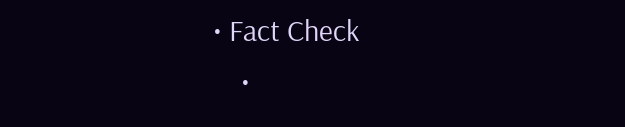• Fact Check
    •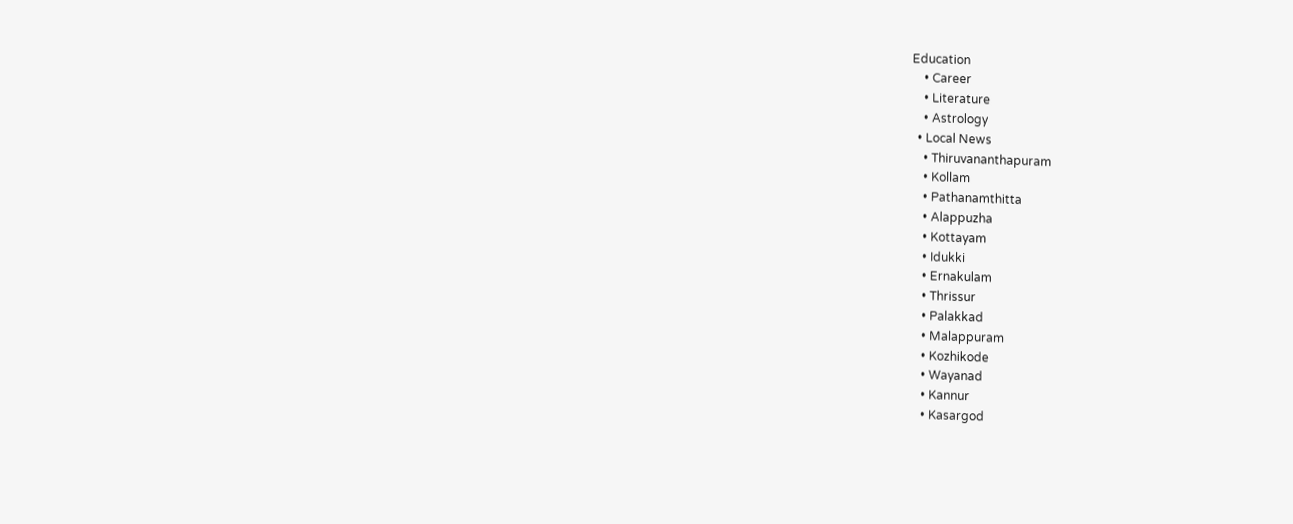Education
    • Career
    • Literature
    • Astrology
  • Local News
    • Thiruvananthapuram
    • Kollam
    • Pathanamthitta
    • Alappuzha
    • Kottayam
    • Idukki
    • Ernakulam
    • Thrissur
    • Palakkad
    • Malappuram
    • Kozhikode
    • Wayanad
    • Kannur
    • Kasargod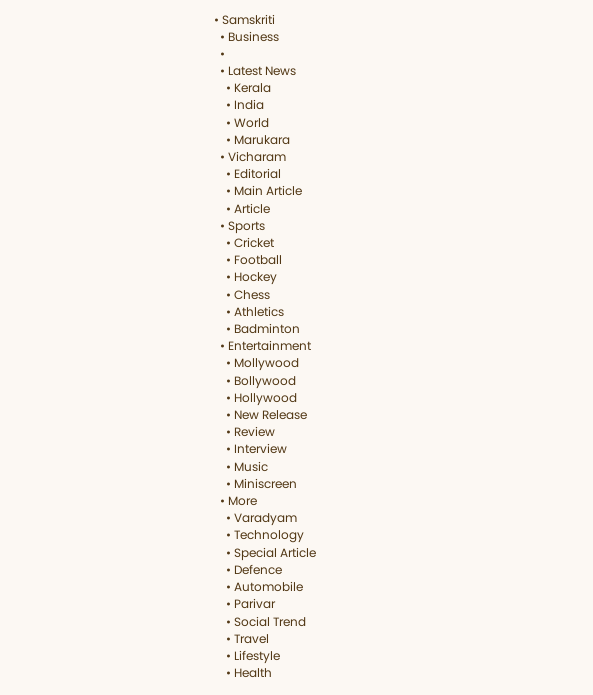• Samskriti
  • Business
  •
  • Latest News
    • Kerala
    • India
    • World
    • Marukara
  • Vicharam
    • Editorial
    • Main Article
    • Article
  • Sports
    • Cricket
    • Football
    • Hockey
    • Chess
    • Athletics
    • Badminton
  • Entertainment
    • Mollywood
    • Bollywood
    • Hollywood
    • New Release
    • Review
    • Interview
    • Music
    • Miniscreen
  • More
    • Varadyam
    • Technology
    • Special Article
    • Defence
    • Automobile
    • Parivar
    • Social Trend
    • Travel
    • Lifestyle
    • Health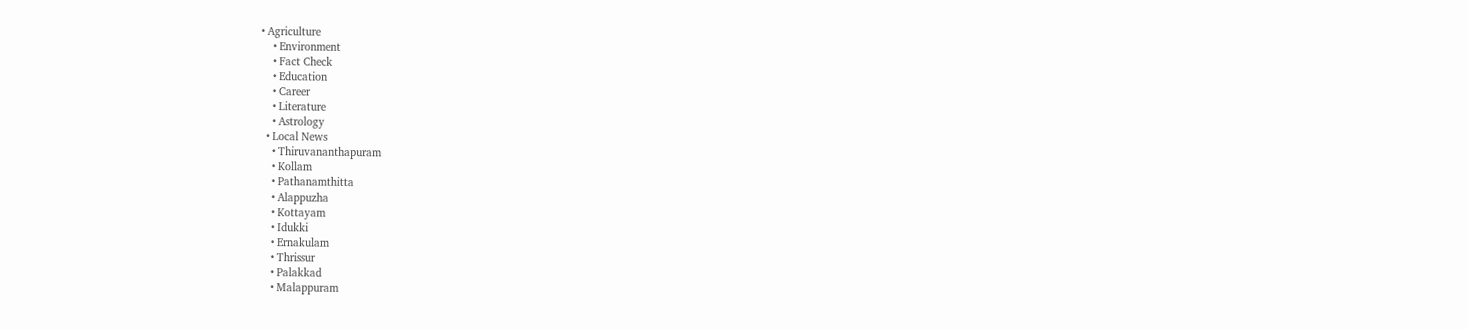• Agriculture
    • Environment
    • Fact Check
    • Education
    • Career
    • Literature
    • Astrology
  • Local News
    • Thiruvananthapuram
    • Kollam
    • Pathanamthitta
    • Alappuzha
    • Kottayam
    • Idukki
    • Ernakulam
    • Thrissur
    • Palakkad
    • Malappuram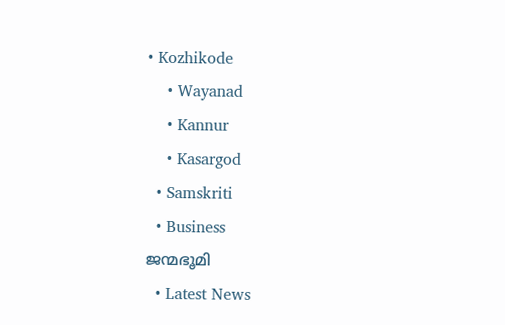• Kozhikode
    • Wayanad
    • Kannur
    • Kasargod
  • Samskriti
  • Business
ജന്മഭൂമി
  • Latest News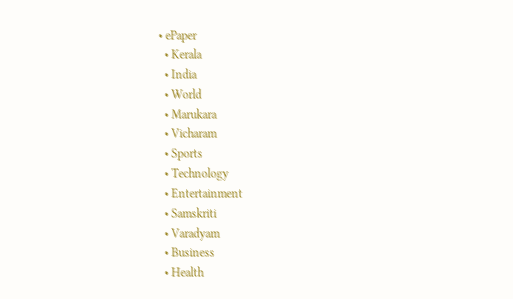• ePaper
  • Kerala
  • India
  • World
  • Marukara
  • Vicharam
  • Sports
  • Technology
  • Entertainment
  • Samskriti
  • Varadyam
  • Business
  • Health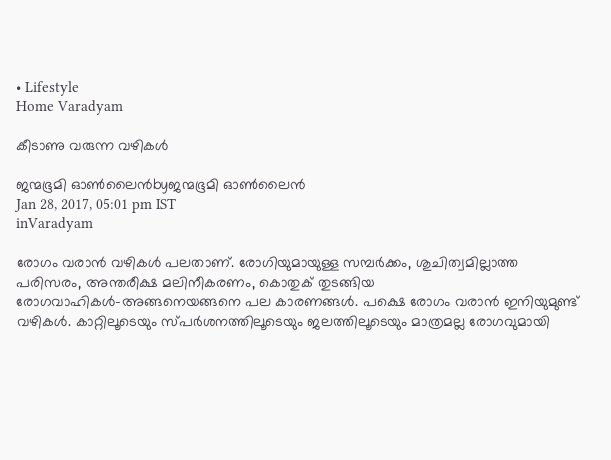• Lifestyle
Home Varadyam

കീടാണു വരുന്ന വഴികള്‍

ജന്മഭൂമി ഓണ്‍ലൈന്‍byജന്മഭൂമി ഓണ്‍ലൈന്‍
Jan 28, 2017, 05:01 pm IST
inVaradyam

രോഗം വരാന്‍ വഴികള്‍ പലതാണ്. രോഗിയുമായുള്ള സമ്പര്‍ക്കം, ശുചിത്വമില്ലാത്ത പരിസരം, അന്തരീക്ഷ മലിനീകരണം, കൊതുക് തുടങ്ങിയ രോഗവാഹികള്‍-അങ്ങനെയങ്ങനെ പല കാരണങ്ങള്‍. പക്ഷെ രോഗം വരാന്‍ ഇനിയുമുണ്ട് വഴികള്‍. കാറ്റിലൂടെയും സ്പര്‍ശനത്തിലൂടെയും ജലത്തിലൂടെയും മാത്രമല്ല രോഗവുമായി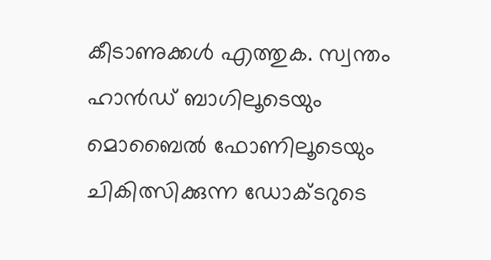കീടാണുക്കള്‍ എത്തുക. സ്വന്തം ഹാന്‍ഡ് ബാഗിലൂടെയും മൊബൈല്‍ ഫോണിലൂടെയും ചികിത്സിക്കുന്ന ഡോക്ടറുടെ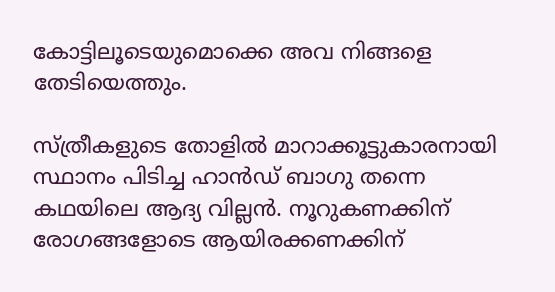കോട്ടിലൂടെയുമൊക്കെ അവ നിങ്ങളെ തേടിയെത്തും.

സ്ത്രീകളുടെ തോളില്‍ മാറാക്കൂട്ടുകാരനായി സ്ഥാനം പിടിച്ച ഹാന്‍ഡ് ബാഗു തന്നെ കഥയിലെ ആദ്യ വില്ലന്‍. നൂറുകണക്കിന് രോഗങ്ങളോടെ ആയിരക്കണക്കിന്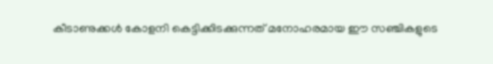കീടാണുക്കള്‍ കോളനി കെട്ടിക്കിടക്കുന്നത് മനോഹരമായ ഈ സഞ്ചികളുടെ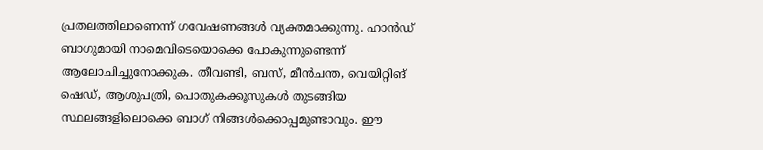പ്രതലത്തിലാണെന്ന് ഗവേഷണങ്ങള്‍ വ്യക്തമാക്കുന്നു. ഹാന്‍ഡ് ബാഗുമായി നാമെവിടെയൊക്കെ പോകുന്നുണ്ടെന്ന് ആലോചിച്ചുനോക്കുക. തീവണ്ടി, ബസ്, മീന്‍ചന്ത, വെയിറ്റിങ് ഷെഡ്, ആശുപത്രി, പൊതുകക്കൂസുകള്‍ തുടങ്ങിയ സ്ഥലങ്ങളിലൊക്കെ ബാഗ് നിങ്ങള്‍ക്കൊപ്പമുണ്ടാവും. ഈ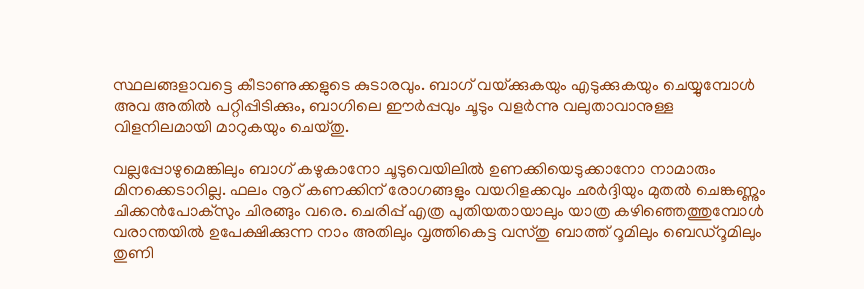സ്ഥലങ്ങളാവട്ടെ കീടാണുക്കളുടെ കുടാരവും. ബാഗ് വയ്‌ക്കുകയും എടുക്കുകയും ചെയ്യുമ്പോള്‍ അവ അതില്‍ പറ്റിപ്പിടിക്കും, ബാഗിലെ ഈര്‍പ്പവും ചൂടും വളര്‍ന്നു വലുതാവാനുള്ള വിളനിലമായി മാറുകയും ചെയ്തു.

വല്ലപ്പോഴുമെങ്കിലും ബാഗ് കഴുകാനോ ചൂടുവെയിലില്‍ ഉണക്കിയെടുക്കാനോ നാമാരും മിനക്കെടാറില്ല. ഫലം നൂറ് കണക്കിന് രോഗങ്ങളും വയറിളക്കവും ഛര്‍ദ്ദിയും മുതല്‍ ചെങ്കണ്ണും ചിക്കന്‍പോക്‌സും ചിരങ്ങും വരെ. ചെരിപ്പ് എത്ര പുതിയതായാലും യാത്ര കഴിഞ്ഞെത്തുമ്പോള്‍ വരാന്തയില്‍ ഉപേക്ഷിക്കുന്ന നാം അതിലും വൃത്തികെട്ട വസ്തു ബാത്ത് റൂമിലും ബെഡ്‌റൂമിലും തുണി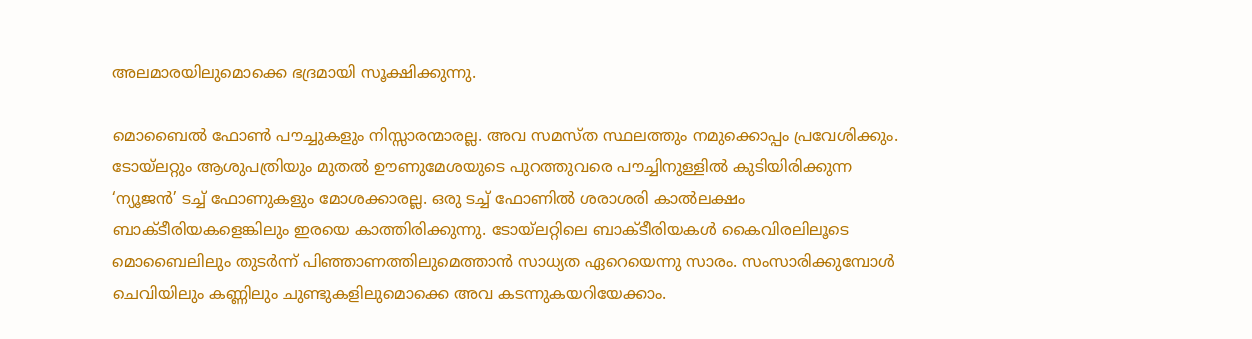അലമാരയിലുമൊക്കെ ഭദ്രമായി സൂക്ഷിക്കുന്നു.

മൊബൈല്‍ ഫോണ്‍ പൗച്ചുകളും നിസ്സാരന്മാരല്ല. അവ സമസ്ത സ്ഥലത്തും നമുക്കൊപ്പം പ്രവേശിക്കും. ടോയ്‌ലറ്റും ആശുപത്രിയും മുതല്‍ ഊണുമേശയുടെ പുറത്തുവരെ പൗച്ചിനുള്ളില്‍ കുടിയിരിക്കുന്ന ‘ന്യൂജന്‍’ ടച്ച് ഫോണുകളും മോശക്കാരല്ല. ഒരു ടച്ച് ഫോണില്‍ ശരാശരി കാല്‍ലക്ഷം ബാക്ടീരിയകളെങ്കിലും ഇരയെ കാത്തിരിക്കുന്നു. ടോയ്‌ലറ്റിലെ ബാക്ടീരിയകള്‍ കൈവിരലിലൂടെ മൊബൈലിലും തുടര്‍ന്ന് പിഞ്ഞാണത്തിലുമെത്താന്‍ സാധ്യത ഏറെയെന്നു സാരം. സംസാരിക്കുമ്പോള്‍ ചെവിയിലും കണ്ണിലും ചുണ്ടുകളിലുമൊക്കെ അവ കടന്നുകയറിയേക്കാം.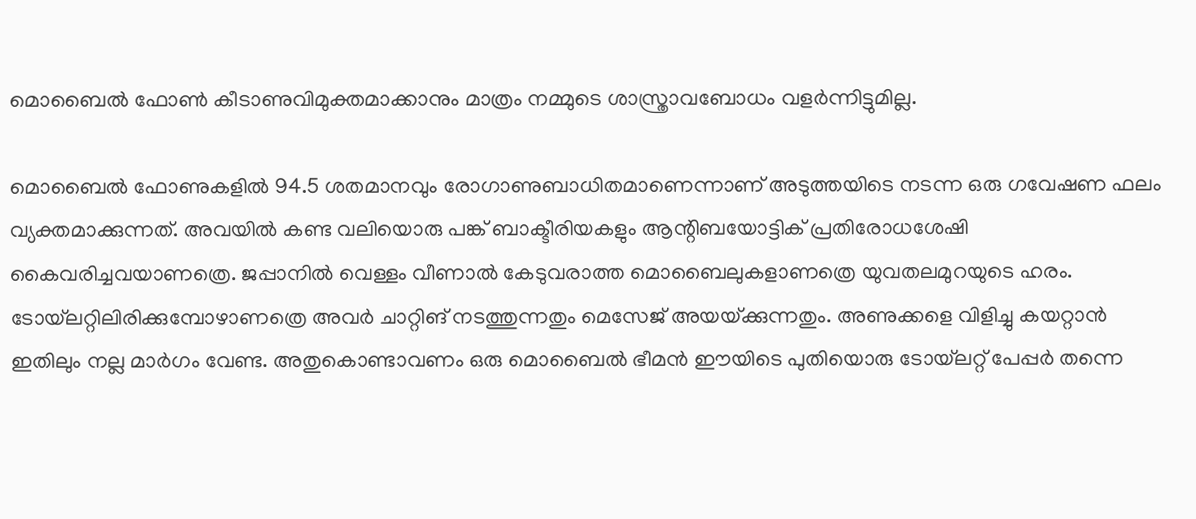മൊബൈല്‍ ഫോണ്‍ കീടാണുവിമുക്തമാക്കാനും മാത്രം നമ്മുടെ ശാസ്ത്രാവബോധം വളര്‍ന്നിട്ടുമില്ല.

മൊബൈല്‍ ഫോണുകളില്‍ 94.5 ശതമാനവും രോഗാണുബാധിതമാണെന്നാണ് അടുത്തയിടെ നടന്ന ഒരു ഗവേഷണ ഫലം വ്യക്തമാക്കുന്നത്. അവയില്‍ കണ്ട വലിയൊരു പങ്ക് ബാക്ടീരിയകളും ആന്റിബയോട്ടിക് പ്രതിരോധശേഷി കൈവരിച്ചവയാണത്രെ. ജപ്പാനില്‍ വെള്ളം വീണാല്‍ കേടുവരാത്ത മൊബൈലുകളാണത്രെ യുവതലമുറയുടെ ഹരം. ടോയ്‌ലറ്റിലിരിക്കുമ്പോഴാണത്രെ അവര്‍ ചാറ്റിങ് നടത്തുന്നതും മെസേജ് അയയ്‌ക്കുന്നതും. അണുക്കളെ വിളിച്ചു കയറ്റാന്‍ ഇതിലും നല്ല മാര്‍ഗം വേണ്ട. അതുകൊണ്ടാവണം ഒരു മൊബൈല്‍ ഭീമന്‍ ഈയിടെ പുതിയൊരു ടോയ്‌ലറ്റ് പേപ്പര്‍ തന്നെ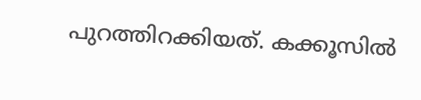പുറത്തിറക്കിയത്. കക്കൂസില്‍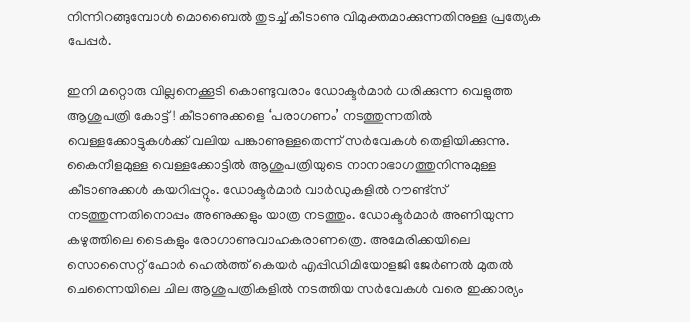നിന്നിറങ്ങുമ്പോള്‍ മൊബൈല്‍ തുടച്ച് കീടാണു വിമുക്തമാക്കുന്നതിനുള്ള പ്രത്യേക പേപ്പര്‍.

ഇനി മറ്റൊരു വില്ലനെക്കൂടി കൊണ്ടുവരാം ഡോക്ടര്‍മാര്‍ ധരിക്കുന്ന വെളുത്ത ആശുപത്രി കോട്ട്! കീടാണുക്കളെ ‘പരാഗണം’ നടത്തുന്നതില്‍ വെള്ളക്കോട്ടുകള്‍ക്ക് വലിയ പങ്കാണുള്ളതെന്ന് സര്‍വേകള്‍ തെളിയിക്കുന്നു. കൈനീളമുള്ള വെള്ളക്കോട്ടില്‍ ആശുപത്രിയുടെ നാനാഭാഗത്തുനിന്നുമുള്ള കീടാണുക്കള്‍ കയറിപ്പറ്റും. ഡോക്ടര്‍മാര്‍ വാര്‍ഡുകളില്‍ റൗണ്ട്‌സ് നടത്തുന്നതിനൊപ്പം അണുക്കളും യാത്ര നടത്തും. ഡോക്ടര്‍മാര്‍ അണിയുന്ന കഴുത്തിലെ ടൈകളും രോഗാണുവാഹകരാണത്രെ. അമേരിക്കയിലെ സൊസൈറ്റ് ഫോര്‍ ഹെല്‍ത്ത് കെയര്‍ എപ്പിഡിമിയോളജി ജേര്‍ണല്‍ മുതല്‍ ചെന്നൈയിലെ ചില ആശുപത്രികളില്‍ നടത്തിയ സര്‍വേകള്‍ വരെ ഇക്കാര്യം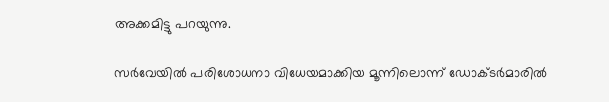അക്കമിട്ടു പറയുന്നു.

സര്‍വേയില്‍ പരിശോധനാ വിധേയമാക്കിയ മൂന്നിലൊന്ന് ഡോക്ടര്‍മാരില്‍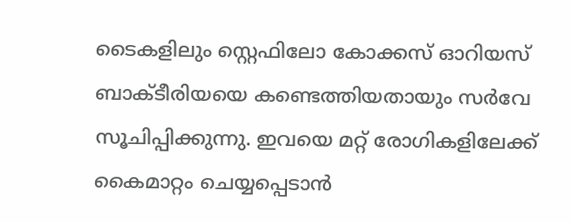ടൈകളിലും സ്റ്റെഫിലോ കോക്കസ് ഓറിയസ് ബാക്ടീരിയയെ കണ്ടെത്തിയതായും സര്‍വേ സൂചിപ്പിക്കുന്നു. ഇവയെ മറ്റ് രോഗികളിലേക്ക് കൈമാറ്റം ചെയ്യപ്പെടാന്‍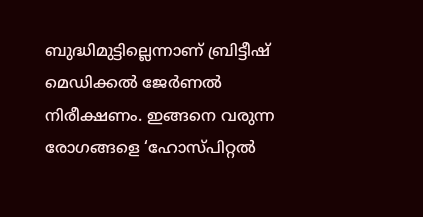ബുദ്ധിമുട്ടില്ലെന്നാണ് ബ്രിട്ടീഷ് മെഡിക്കല്‍ ജേര്‍ണല്‍ നിരീക്ഷണം. ഇങ്ങനെ വരുന്ന രോഗങ്ങളെ ‘ഹോസ്പിറ്റല്‍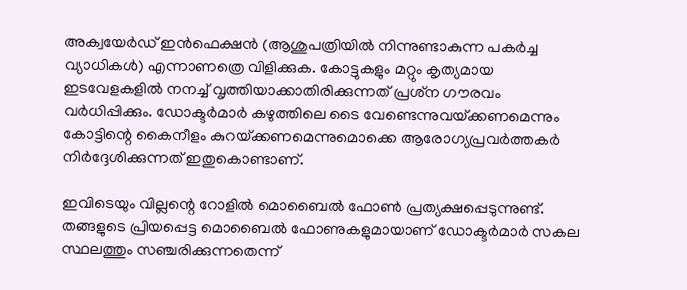അക്വയേര്‍ഡ് ഇന്‍ഫെക്ഷന്‍ (ആശുപത്രിയില്‍ നിന്നുണ്ടാകുന്ന പകര്‍ച്ച വ്യാധികള്‍) എന്നാണത്രെ വിളിക്കുക. കോട്ടുകളും മറ്റും കൃത്യമായ ഇടവേളകളില്‍ നനച്ച് വൃത്തിയാക്കാതിരിക്കുന്നത് പ്രശ്‌ന ഗൗരവം വര്‍ധിപ്പിക്കും. ഡോക്ടര്‍മാര്‍ കഴുത്തിലെ ടൈ വേണ്ടെന്നുവയ്‌ക്കണമെന്നും കോട്ടിന്റെ കൈനീളം കുറയ്‌ക്കണമെന്നുമൊക്കെ ആരോഗ്യപ്രവര്‍ത്തകര്‍ നിര്‍ദ്ദേശിക്കുന്നത് ഇതുകൊണ്ടാണ്.

ഇവിടെയും വില്ലന്റെ റോളില്‍ മൊബൈല്‍ ഫോണ്‍ പ്രത്യക്ഷപ്പെടുന്നുണ്ട്. തങ്ങളുടെ പ്രിയപ്പെട്ട മൊബൈല്‍ ഫോണുകളുമായാണ് ഡോക്ടര്‍മാര്‍ സകല സ്ഥലത്തും സഞ്ചരിക്കുന്നതെന്ന്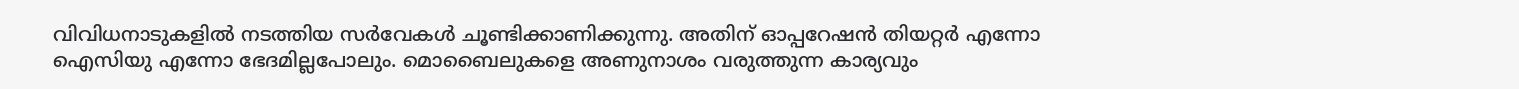വിവിധനാടുകളില്‍ നടത്തിയ സര്‍വേകള്‍ ചൂണ്ടിക്കാണിക്കുന്നു. അതിന് ഓപ്പറേഷന്‍ തിയറ്റര്‍ എന്നോ ഐസിയു എന്നോ ഭേദമില്ലപോലും. മൊബൈലുകളെ അണുനാശം വരുത്തുന്ന കാര്യവും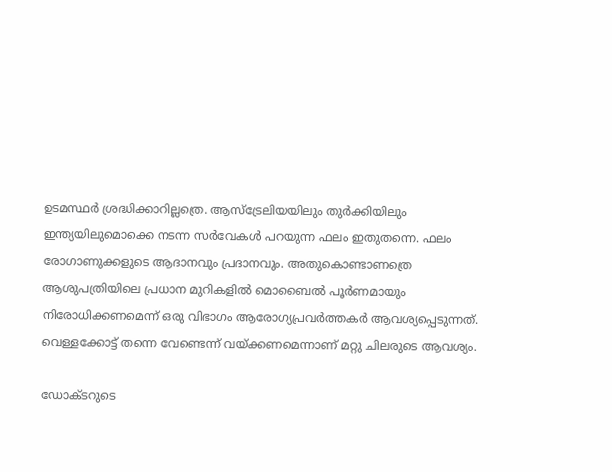ഉടമസ്ഥര്‍ ശ്രദ്ധിക്കാറില്ലത്രെ. ആസ്‌ട്രേലിയയിലും തുര്‍ക്കിയിലും ഇന്ത്യയിലുമൊക്കെ നടന്ന സര്‍വേകള്‍ പറയുന്ന ഫലം ഇതുതന്നെ. ഫലം രോഗാണുക്കളുടെ ആദാനവും പ്രദാനവും. അതുകൊണ്ടാണത്രെ ആശുപത്രിയിലെ പ്രധാന മുറികളില്‍ മൊബൈല്‍ പൂര്‍ണമായും നിരോധിക്കണമെന്ന് ഒരു വിഭാഗം ആരോഗ്യപ്രവര്‍ത്തകര്‍ ആവശ്യപ്പെടുന്നത്. വെള്ളക്കോട്ട് തന്നെ വേണ്ടെന്ന് വയ്‌ക്കണമെന്നാണ് മറ്റു ചിലരുടെ ആവശ്യം.

ഡോക്ടറുടെ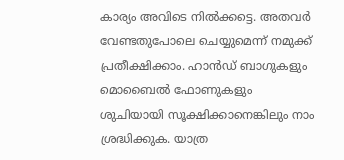കാര്യം അവിടെ നില്‍ക്കട്ടെ. അതവര്‍ വേണ്ടതുപോലെ ചെയ്യുമെന്ന് നമുക്ക് പ്രതീക്ഷിക്കാം. ഹാന്‍ഡ് ബാഗുകളും മൊബൈല്‍ ഫോണുകളും ശുചിയായി സൂക്ഷിക്കാനെങ്കിലും നാം ശ്രദ്ധിക്കുക. യാത്ര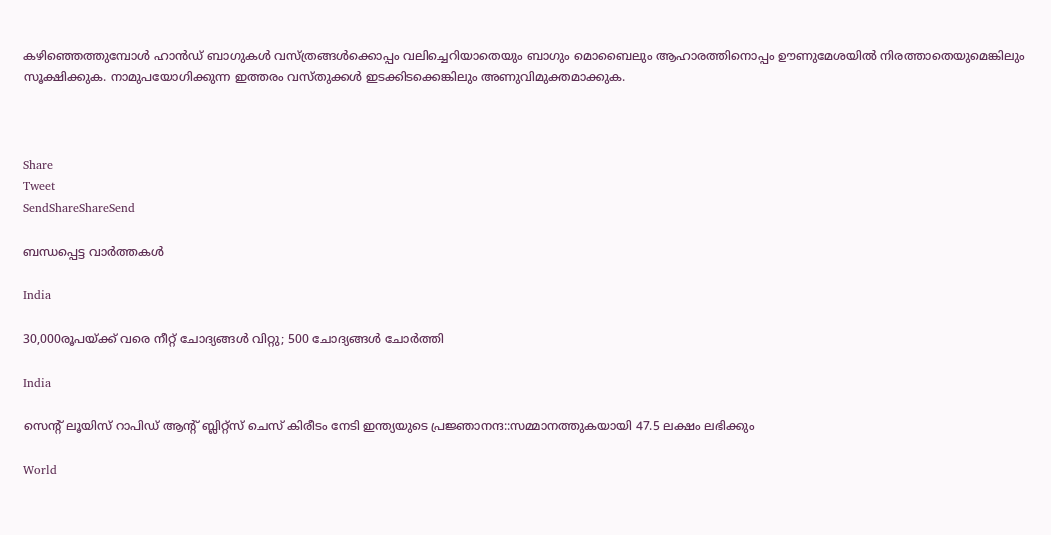കഴിഞ്ഞെത്തുമ്പോള്‍ ഹാന്‍ഡ് ബാഗുകള്‍ വസ്ത്രങ്ങള്‍ക്കൊപ്പം വലിച്ചെറിയാതെയും ബാഗും മൊബൈലും ആഹാരത്തിനൊപ്പം ഊണുമേശയില്‍ നിരത്താതെയുമെങ്കിലും സൂക്ഷിക്കുക. നാമുപയോഗിക്കുന്ന ഇത്തരം വസ്തുക്കള്‍ ഇടക്കിടക്കെങ്കിലും അണുവിമുക്തമാക്കുക.



Share
Tweet
SendShareShareSend

ബന്ധപ്പെട്ട വാര്‍ത്തകള്‍

India

30,000രൂപയ്‌ക്ക് വരെ നീറ്റ് ചോദ്യങ്ങള്‍ വിറ്റു; 500 ചോദ്യങ്ങള്‍ ചോര്‍ത്തി

India

സെന്‍റ് ലൂയിസ് റാപിഡ് ആന്‍റ് ബ്ലിറ്റ്സ് ചെസ് കിരീടം നേടി ഇന്ത്യയുടെ പ്രജ്ഞാനന്ദ::സമ്മാനത്തുകയായി 47.5 ലക്ഷം ലഭിക്കും

World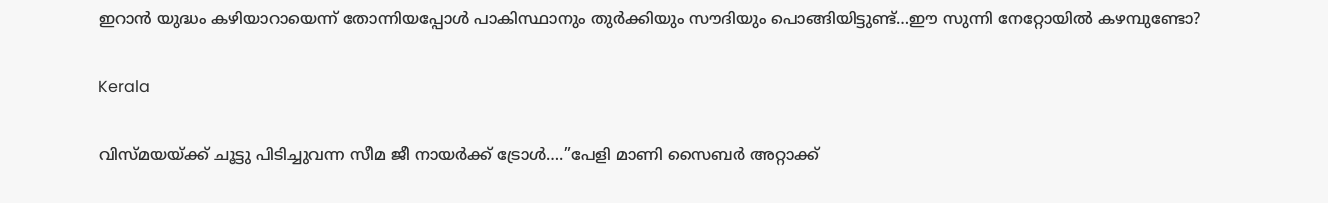ഇറാന്‍ യുദ്ധം കഴിയാറായെന്ന് തോന്നിയപ്പോള്‍ പാകിസ്ഥാനും തുര്‍ക്കിയും സൗദിയും പൊങ്ങിയിട്ടുണ്ട്…ഈ സുന്നി നേറ്റോയില്‍ കഴമ്പുണ്ടോ?

Kerala

വിസ്മയയ്‌ക്ക് ചൂട്ടു പിടിച്ചുവന്ന സീമ ജീ നായര്‍ക്ക് ട്രോള്‍….”പേളി മാണി സൈബര്‍ അറ്റാക്ക്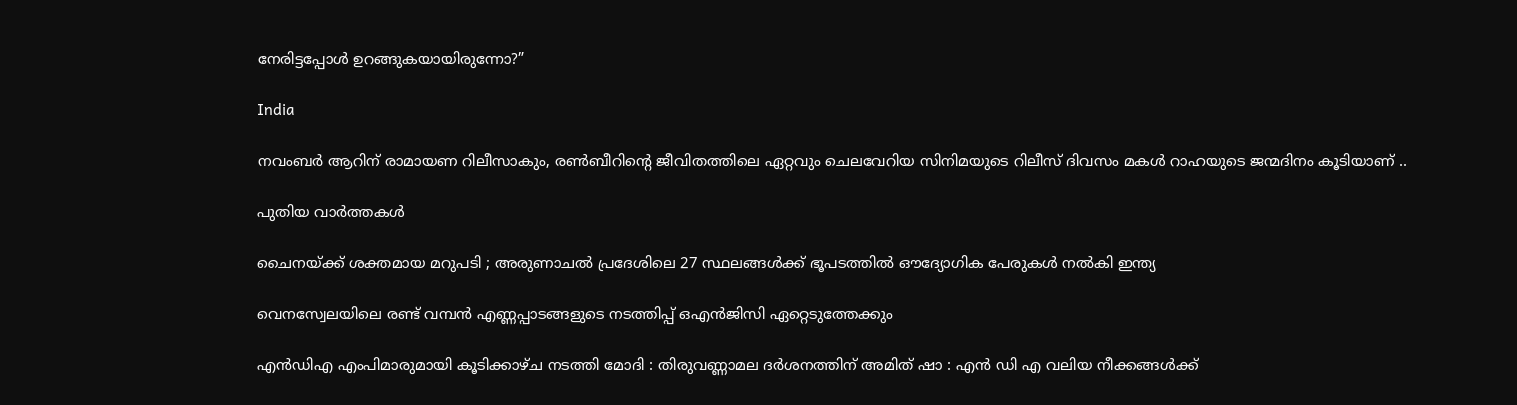നേരിട്ടപ്പോള്‍ ഉറങ്ങുകയായിരുന്നോ?”

India

നവംബര്‍ ആറിന് രാമായണ റിലീസാകും, രണ്‍ബീറിന്റെ ജീവിതത്തിലെ ഏറ്റവും ചെലവേറിയ സിനിമയുടെ റിലീസ് ദിവസം മകള്‍ റാഹയുടെ ജന്മദിനം കൂടിയാണ് ..

പുതിയ വാര്‍ത്തകള്‍

ചൈനയ്‌ക്ക് ശക്തമായ മറുപടി ; അരുണാചൽ പ്രദേശിലെ 27 സ്ഥലങ്ങൾക്ക് ഭൂപടത്തിൽ ഔദ്യോഗിക പേരുകൾ നൽകി ഇന്ത്യ

വെനസ്വേലയിലെ രണ്ട് വമ്പന്‍ എണ്ണപ്പാടങ്ങളുടെ നടത്തിപ്പ് ഒഎന്‍ജിസി ഏറ്റെടുത്തേക്കും

എൻഡിഎ എംപിമാരുമായി കൂടിക്കാഴ്ച നടത്തി മോദി : തിരുവണ്ണാമല ദർശനത്തിന് അമിത് ഷാ : എൻ ഡി എ വലിയ നീക്കങ്ങൾക്ക്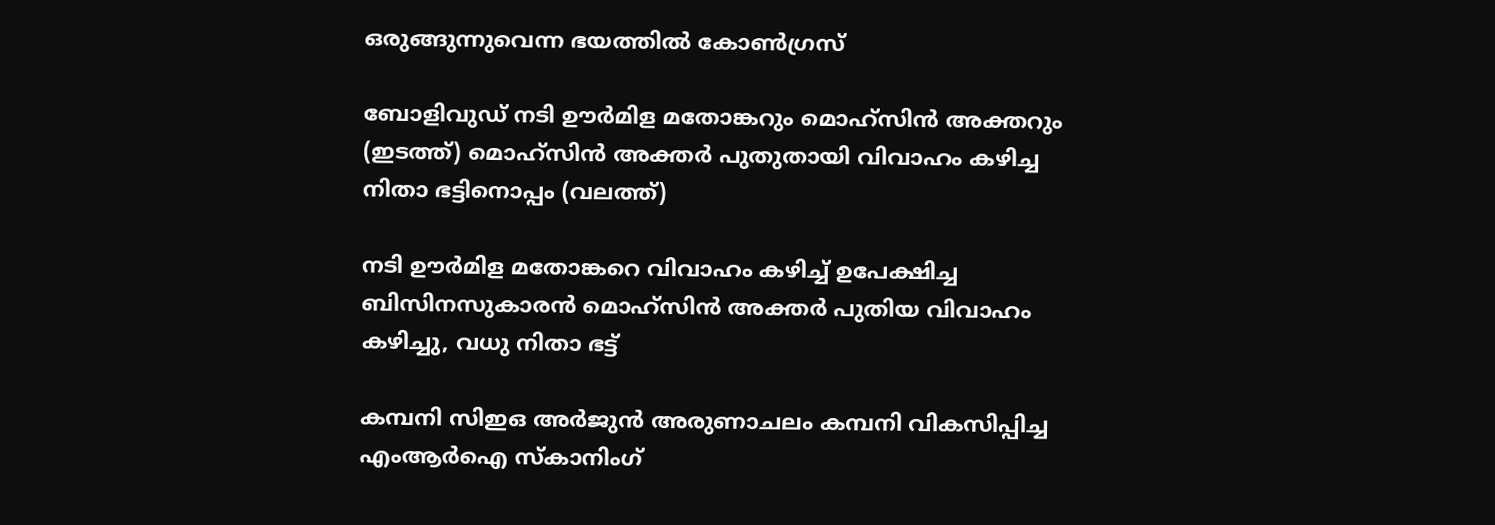ഒരുങ്ങുന്നുവെന്ന ഭയത്തിൽ കോൺഗ്രസ്

ബോളിവുഡ് നടി ഊര്‍മിള മതോങ്കറും മൊഹ്സിന്‍ അക്തറും (ഇടത്ത്) മൊഹ്സിന്‍ അക്തര്‍ പുതുതായി വിവാഹം കഴിച്ച നിതാ ഭട്ടിനൊപ്പം (വലത്ത്)

നടി ഊര്‍മിള മതോങ്കറെ വിവാഹം കഴിച്ച് ഉപേക്ഷിച്ച ബിസിനസുകാരന്‍ മൊഹ്സിന്‍ അക്തര്‍ പുതിയ വിവാഹം കഴിച്ചു, വധു നിതാ ഭട്ട്

കമ്പനി സിഇഒ അര്‍ജുന്‍ അരുണാചലം കമ്പനി വികസിപ്പിച്ച എംആര്‍ഐ സ്കാനിംഗ്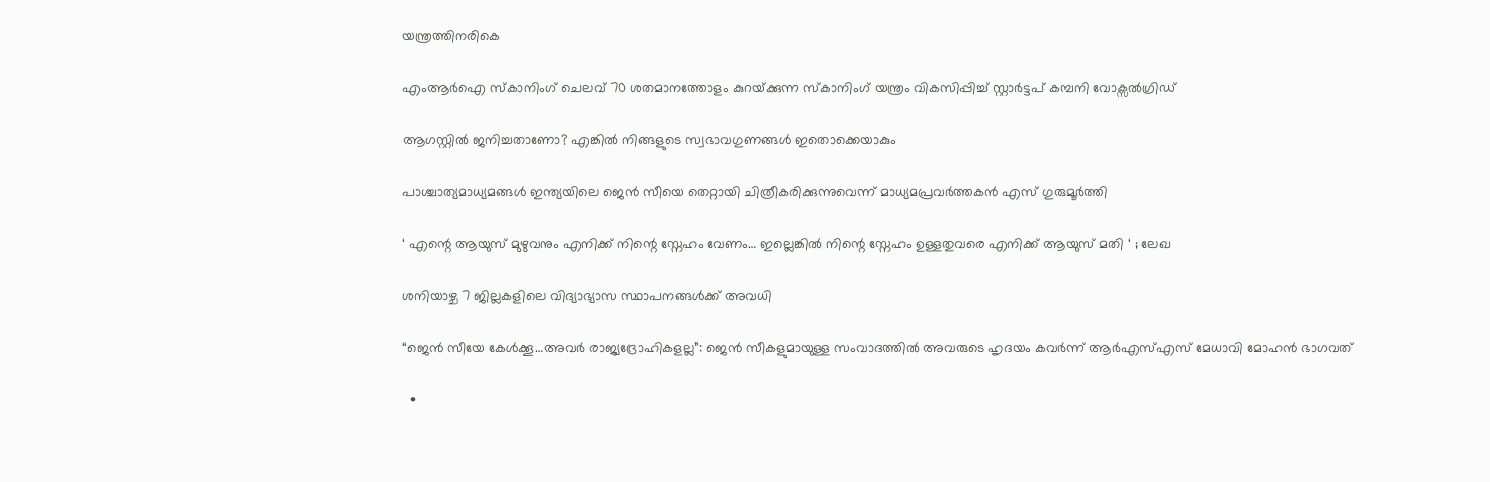യന്ത്രത്തിനരികെ

എംആര്‍ഐ സ്കാനിംഗ് ചെലവ് 70 ശതമാനത്തോളം കുറയ്‌ക്കുന്ന സ്കാനിംഗ് യന്ത്രം വികസിപ്പിച്ച് സ്റ്റാര്‍ട്ടപ് കമ്പനി വോക്സല്‍ഗ്രിഡ്

ആഗസ്റ്റിൽ ജനിച്ചതാണോ? എങ്കിൽ നിങ്ങളുടെ സ്വഭാവഗുണങ്ങൾ ഇതൊക്കെയാകും

പാശ്ചാത്യമാധ്യമങ്ങള്‍ ഇന്ത്യയിലെ ജെന്‍ സീയെ തെറ്റായി ചിത്രീകരിക്കുന്നുവെന്ന് മാധ്യമപ്രവര്‍ത്തകന്‍ എസ് ഗുരുമൂര്‍ത്തി

‘ എന്റെ ആയുസ് മുഴുവനും എനിക്ക് നിന്റെ സ്നേഹം വേണം… ഇല്ലെങ്കിൽ നിന്റെ സ്നേഹം ഉള്ളതുവരെ എനിക്ക് ആയുസ് മതി ‘ ; ലേഖ

ശനിയാഴ്ച 7 ജില്ലകളിലെ വിദ്യാഭ്യാസ സ്ഥാപനങ്ങള്‍ക്ക് അവധി

“ജെന്‍ സീയേ കേള്‍ക്കൂ…അവര്‍ രാജ്യദ്രോഹികളല്ല”: ജെന്‍ സീകളുമായുള്ള സംവാദത്തില്‍ അവരുടെ ഹൃദയം കവര്‍ന്ന് ആര്‍എസ്എസ് മേധാവി മോഹന്‍ ഭാഗവത്

  •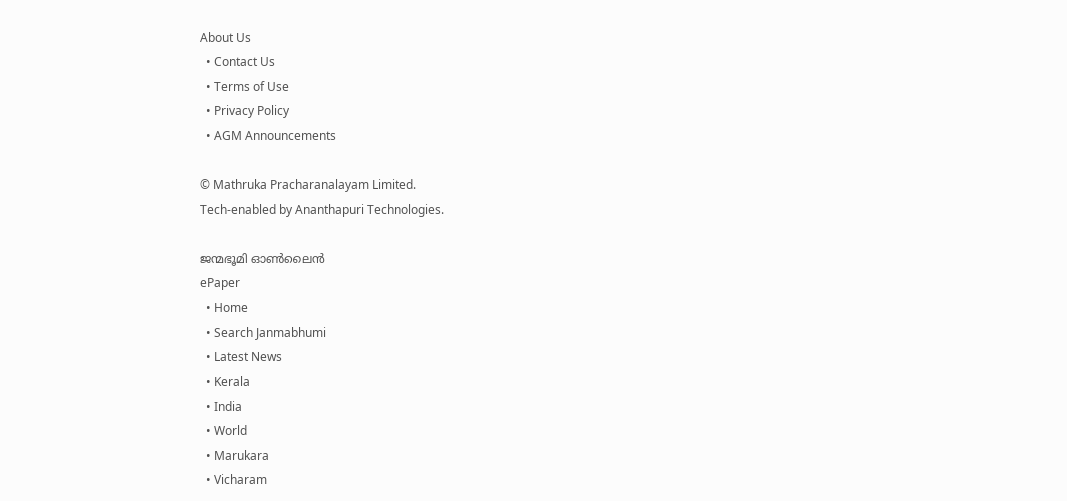About Us
  • Contact Us
  • Terms of Use
  • Privacy Policy
  • AGM Announcements

© Mathruka Pracharanalayam Limited.
Tech-enabled by Ananthapuri Technologies.

ജന്മഭൂമി ഓണ്‍ലൈന്‍
ePaper
  • Home
  • Search Janmabhumi
  • Latest News
  • Kerala
  • India
  • World
  • Marukara
  • Vicharam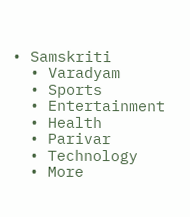• Samskriti
  • Varadyam
  • Sports
  • Entertainment
  • Health
  • Parivar
  • Technology
  • More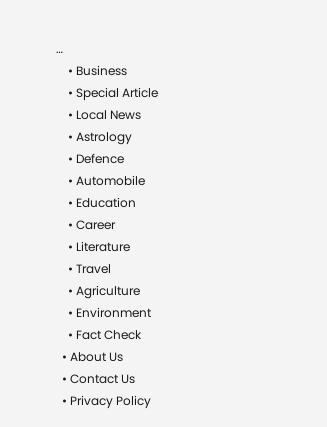…
    • Business
    • Special Article
    • Local News
    • Astrology
    • Defence
    • Automobile
    • Education
    • Career
    • Literature
    • Travel
    • Agriculture
    • Environment
    • Fact Check
  • About Us
  • Contact Us
  • Privacy Policy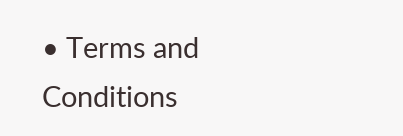• Terms and Conditions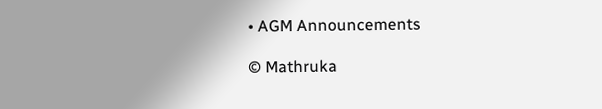• AGM Announcements

© Mathruka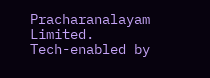Pracharanalayam Limited.
Tech-enabled by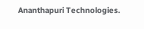Ananthapuri Technologies.